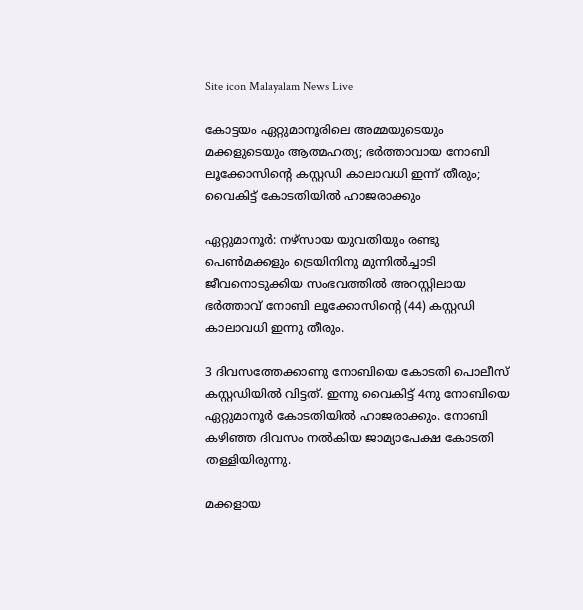Site icon Malayalam News Live

കോട്ടയം ഏറ്റുമാനൂരിലെ അമ്മയുടെയും മക്കളുടെയും ആത്മഹത്യ; ഭർത്താവായ നോബി ലൂക്കോസിന്റെ കസ്റ്റഡി കാലാവധി ഇന്ന് തീരും; വൈകിട്ട് കോടതിയിൽ ഹാജരാക്കും

ഏറ്റുമാനൂർ: നഴ്സായ യുവതിയും രണ്ടു പെണ്‍മക്കളും ട്രെയിനിനു മുന്നില്‍‌ച്ചാടി ജീവനൊടുക്കിയ സംഭവത്തില്‍ അറസ്റ്റിലായ ഭർത്താവ് നോബി ലൂക്കോസിന്റെ (44) കസ്റ്റഡി കാലാവധി ഇന്നു തീരും.

3 ദിവസത്തേക്കാണു നോബിയെ കോടതി പൊലീസ് കസ്റ്റഡിയില്‍ വിട്ടത്. ഇന്നു വൈകിട്ട് 4നു നോബിയെ ഏറ്റുമാനൂർ കോടതിയില്‍ ഹാജരാക്കും. നോബി കഴിഞ്ഞ ദിവസം നല്‍കിയ ജാമ്യാപേക്ഷ കോടതി തള്ളിയിരുന്നു.

മക്കളായ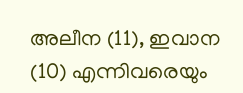അലീന (11), ഇവാന (10) എന്നിവരെയും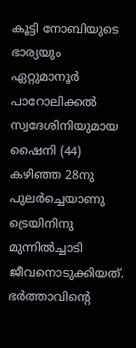കൂട്ടി നോബിയുടെ ഭാര്യയും ഏറ്റുമാനൂർ പാറോലിക്കല്‍ സ്വദേശിനിയുമായ ഷൈനി (44) കഴിഞ്ഞ 28നു പുലർച്ചെയാണു ട്രെയിനിനു മുന്നില്‍ച്ചാടി ജീവനൊടുക്കിയത്. ഭർത്താവിന്റെ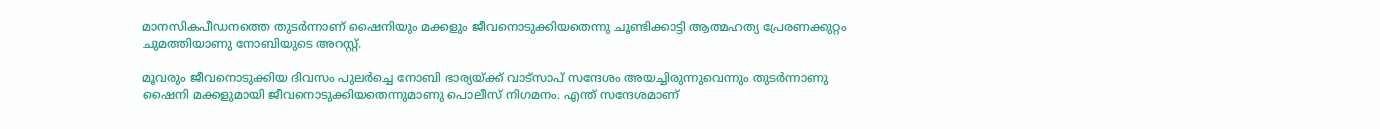മാനസികപീഡനത്തെ തുടർന്നാണ് ഷൈനിയും മക്കളും ജീവനൊടുക്കിയതെന്നു ചൂണ്ടിക്കാട്ടി ആത്മഹത്യ പ്രേരണക്കുറ്റം ചുമത്തിയാണു നോബിയുടെ അറസ്റ്റ്.

മൂവരും ജീവനൊടുക്കിയ ദിവസം പുലർച്ചെ നോബി ഭാര്യയ്ക്ക് വാട്സാപ് സന്ദേശം അയച്ചിരുന്നുവെന്നും തുടർന്നാണു ഷൈനി മക്കളുമായി ജീവനൊടുക്കിയതെന്നുമാണു പൊലീസ് നിഗമനം. എന്ത് സന്ദേശമാണ്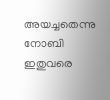അയച്ചതെന്നു നോബി ഇതുവരെ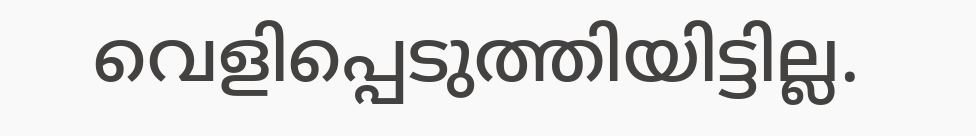വെളിപ്പെടുത്തിയിട്ടില്ല‌.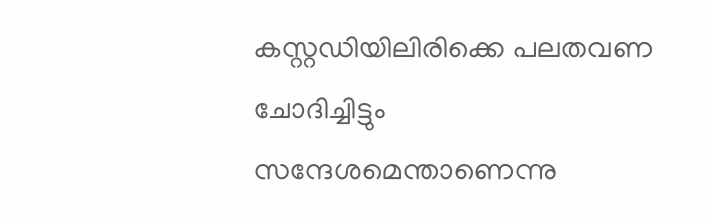കസ്റ്റഡിയിലിരിക്കെ പലതവണ ചോദിച്ചിട്ടും സന്ദേശമെന്താണെന്നു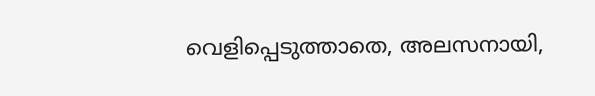വെളിപ്പെടുത്താതെ, അലസനായി,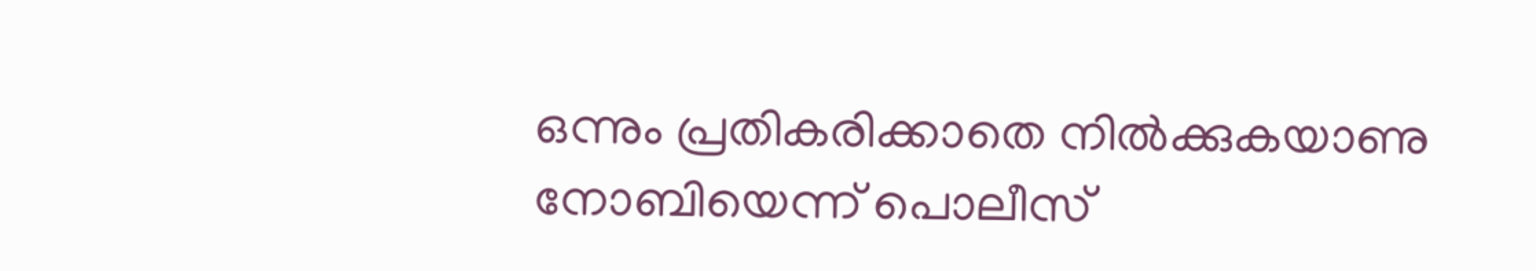ഒന്നും പ്രതികരിക്കാതെ നില്‍ക്കുകയാണു നോബിയെന്ന് പൊലീസ്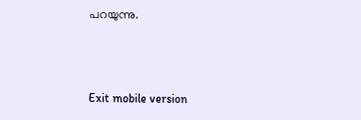പറയുന്നു.



Exit mobile version